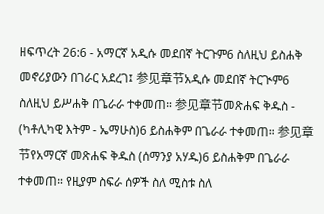ዘፍጥረት 26:6 - አማርኛ አዲሱ መደበኛ ትርጉም6 ስለዚህ ይስሐቅ መኖሪያውን በገራር አደረገ፤ 参见章节አዲሱ መደበኛ ትርጒም6 ስለዚህ ይሥሐቅ በጌራራ ተቀመጠ። 参见章节መጽሐፍ ቅዱስ - (ካቶሊካዊ እትም - ኤማሁስ)6 ይስሐቅም በጌራራ ተቀመጠ። 参见章节የአማርኛ መጽሐፍ ቅዱስ (ሰማንያ አሃዱ)6 ይስሐቅም በጌራራ ተቀመጠ። የዚያም ስፍራ ሰዎች ስለ ሚስቱ ስለ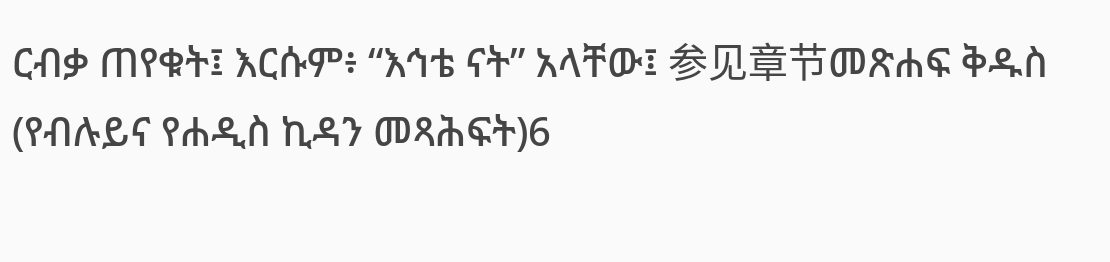ርብቃ ጠየቁት፤ እርሱም፥ “እኅቴ ናት” አላቸው፤ 参见章节መጽሐፍ ቅዱስ (የብሉይና የሐዲስ ኪዳን መጻሕፍት)6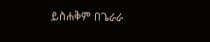ይስሐቅም በጌራራ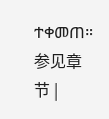ተቀመጠ። 参见章节 |